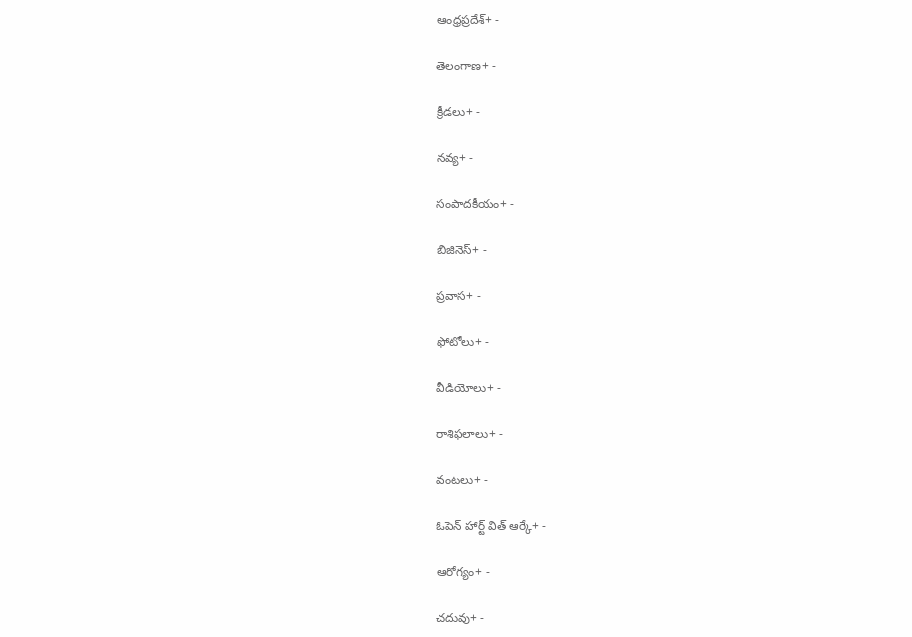ఆంధ్రప్రదేశ్+ -

తెలంగాణ+ -

క్రీడలు+ -

నవ్య+ -

సంపాదకీయం+ -

బిజినెస్+ -

ప్రవాస+ -

ఫోటోలు+ -

వీడియోలు+ -

రాశిఫలాలు+ -

వంటలు+ -

ఓపెన్ హార్ట్ విత్ ఆర్కే+ -

ఆరోగ్యం+ -

చదువు+ -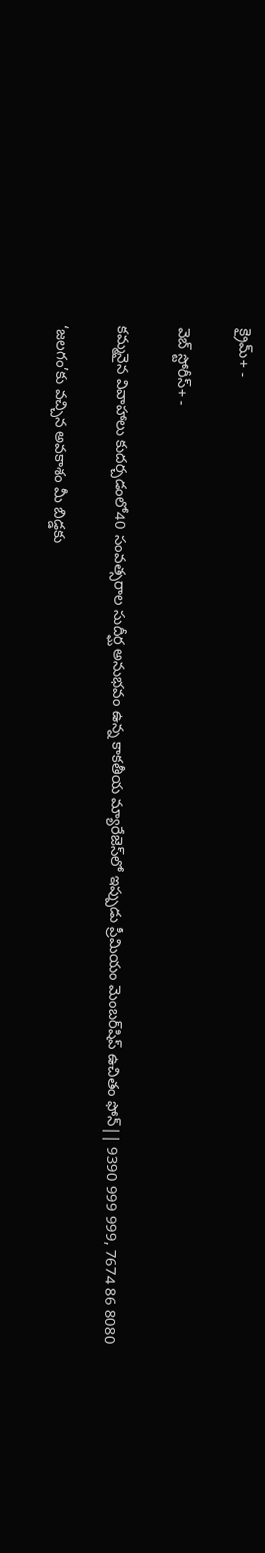క్రైమ్+ -

వెబ్ స్టోరీస్+ -

కమ్మనైన వివాహాలు కుదర్చడంలో40 సంవత్సరాల సుదీర్ఘ అనుభవం ఉన్న కాకతీయ మ్యారేజెస్‌లో ఇప్పుడు ప్రీమియం మెంబర్‌షిప్‌ ఉచితం ఫోన్|| 9390 999 999, 7674 86 8080

‘జలగం’కు వచ్చిన అవకాశం మీ బిడ్డకు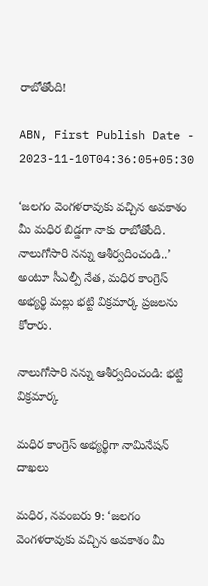రాబోతోంది!

ABN, First Publish Date - 2023-11-10T04:36:05+05:30

‘జలగం వెంగళరావుకు వచ్చిన అవకాశం మీ మధిర బిడ్డగా నాకు రాబోతోంది. నాలుగోసారి నన్ను ఆశీర్వదించండి..’ అంటూ సీఎల్పీ నేత, మధిర కాంగ్రెస్‌ అభ్యర్థి మల్లు భట్టి విక్రమార్క ప్రజలను కోరారు.

నాలుగోసారి నన్ను ఆశీర్వదించండి: భట్టి విక్రమార్క

మధిర కాంగ్రెస్‌ అభ్యర్థిగా నామినేషన్‌ దాఖలు

మధిర, నవంబరు 9: ‘జలగం వెంగళరావుకు వచ్చిన అవకాశం మీ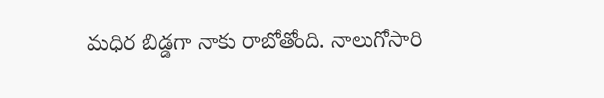మధిర బిడ్డగా నాకు రాబోతోంది. నాలుగోసారి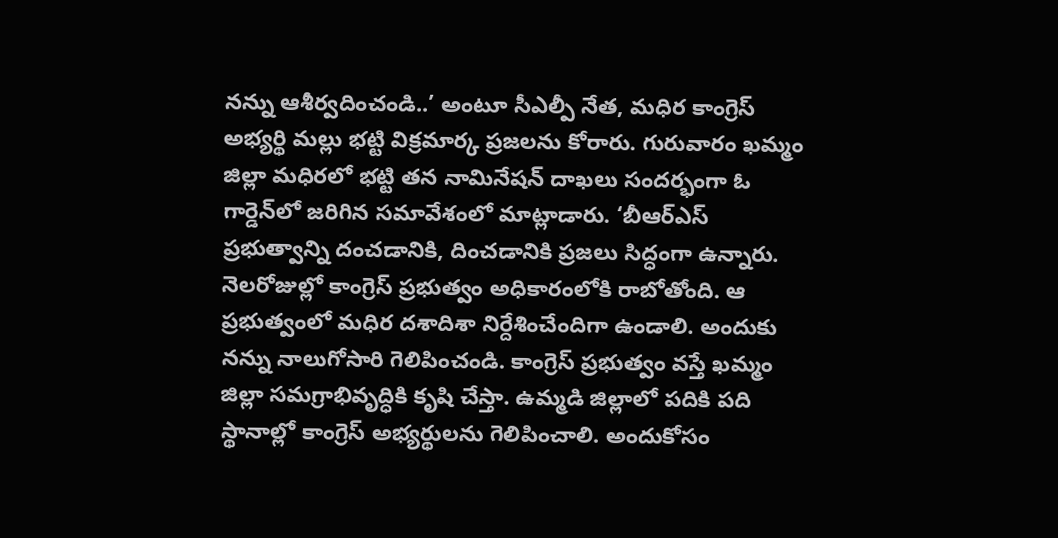నన్ను ఆశీర్వదించండి..’ అంటూ సీఎల్పీ నేత, మధిర కాంగ్రెస్‌ అభ్యర్థి మల్లు భట్టి విక్రమార్క ప్రజలను కోరారు. గురువారం ఖమ్మం జిల్లా మధిరలో భట్టి తన నామినేషన్‌ దాఖలు సందర్భంగా ఓ గార్డెన్‌లో జరిగిన సమావేశంలో మాట్లాడారు. ‘బీఆర్‌ఎస్‌ ప్రభుత్వాన్ని దంచడానికి, దించడానికి ప్రజలు సిద్ధంగా ఉన్నారు. నెలరోజుల్లో కాంగ్రెస్‌ ప్రభుత్వం అధికారంలోకి రాబోతోంది. ఆ ప్రభుత్వంలో మధిర దశాదిశా నిర్దేశించేందిగా ఉండాలి. అందుకు నన్ను నాలుగోసారి గెలిపించండి. కాంగ్రెస్‌ ప్రభుత్వం వస్తే ఖమ్మం జిల్లా సమగ్రాభివృద్ధికి కృషి చేస్తా. ఉమ్మడి జిల్లాలో పదికి పది స్థానాల్లో కాంగ్రెస్‌ అభ్యర్థులను గెలిపించాలి. అందుకోసం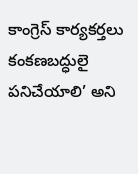కాంగ్రెస్‌ కార్యకర్తలు కంకణబద్ధులై పనిచేయాలి’ అని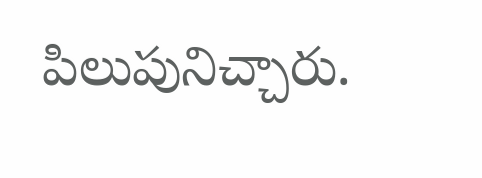పిలుపునిచ్చారు.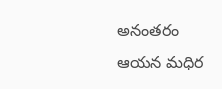అనంతరం ఆయన మధిర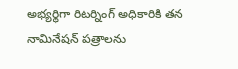అభ్యర్థిగా రిటర్నింగ్‌ అధికారికి తన నామినేషన్‌ పత్రాలను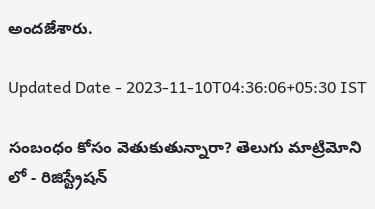అందజేశారు.

Updated Date - 2023-11-10T04:36:06+05:30 IST

సంబంధం కోసం వెతుకుతున్నారా? తెలుగు మాట్రిమోని లో - రిజిస్ట్రేషన్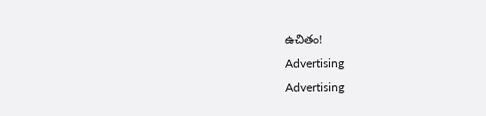ఉచితం!
Advertising
Advertising